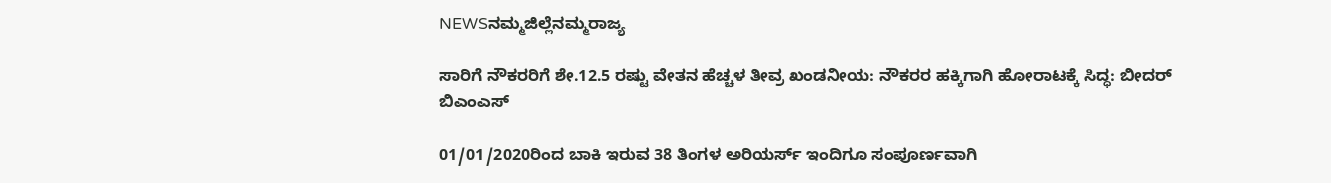NEWSನಮ್ಮಜಿಲ್ಲೆನಮ್ಮರಾಜ್ಯ

ಸಾರಿಗೆ ನೌಕರರಿಗೆ ಶೇ.12.5 ರಷ್ಟು ವೇತನ ಹೆಚ್ಚಳ ತೀವ್ರ ಖಂಡನೀಯ: ನೌಕರರ ಹಕ್ಕಿಗಾಗಿ ಹೋರಾಟಕ್ಕೆ ಸಿದ್ಧ: ಬೀದರ್‌ ಬಿಎಂಎಸ್‌

01/01/2020ರಿಂದ ಬಾಕಿ ಇರುವ 38 ತಿಂಗಳ ಅರಿಯರ್ಸ್ ಇಂದಿಗೂ ಸಂಪೂರ್ಣವಾಗಿ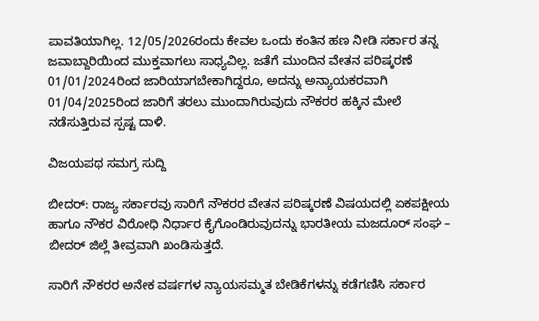ಪಾವತಿಯಾಗಿಲ್ಲ. 12/05/2026ರಂದು ಕೇವಲ ಒಂದು ಕಂತಿನ ಹಣ ನೀಡಿ ಸರ್ಕಾರ ತನ್ನ ಜವಾಬ್ದಾರಿಯಿಂದ ಮುಕ್ತವಾಗಲು ಸಾಧ್ಯವಿಲ್ಲ. ಜತೆಗೆ ಮುಂದಿನ ವೇತನ ಪರಿಷ್ಕರಣೆ 01/01/2024ರಿಂದ ಜಾರಿಯಾಗಬೇಕಾಗಿದ್ದರೂ, ಅದನ್ನು ಅನ್ಯಾಯಕರವಾಗಿ 01/04/2025ರಿಂದ ಜಾರಿಗೆ ತರಲು ಮುಂದಾಗಿರುವುದು ನೌಕರರ ಹಕ್ಕಿನ ಮೇಲೆ ನಡೆಸುತ್ತಿರುವ ಸ್ಪಷ್ಟ ದಾಳಿ.

ವಿಜಯಪಥ ಸಮಗ್ರ ಸುದ್ದಿ

ಬೀದರ್: ರಾಜ್ಯ ಸರ್ಕಾರವು ಸಾರಿಗೆ ನೌಕರರ ವೇತನ ಪರಿಷ್ಕರಣೆ ವಿಷಯದಲ್ಲಿ ಏಕಪಕ್ಷೀಯ ಹಾಗೂ ನೌಕರ ವಿರೋಧಿ ನಿರ್ಧಾರ ಕೈಗೊಂಡಿರುವುದನ್ನು ಭಾರತೀಯ ಮಜದೂರ್ ಸಂಘ – ಬೀದರ್ ಜಿಲ್ಲೆ ತೀವ್ರವಾಗಿ ಖಂಡಿಸುತ್ತದೆ.

ಸಾರಿಗೆ ನೌಕರರ ಅನೇಕ ವರ್ಷಗಳ ನ್ಯಾಯಸಮ್ಮತ ಬೇಡಿಕೆಗಳನ್ನು ಕಡೆಗಣಿಸಿ ಸರ್ಕಾರ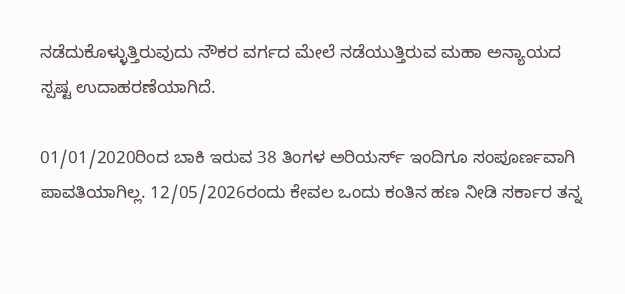ನಡೆದುಕೊಳ್ಳುತ್ತಿರುವುದು ನೌಕರ ವರ್ಗದ ಮೇಲೆ ನಡೆಯುತ್ತಿರುವ ಮಹಾ ಅನ್ಯಾಯದ ಸ್ಪಷ್ಟ ಉದಾಹರಣೆಯಾಗಿದೆ.

01/01/2020ರಿಂದ ಬಾಕಿ ಇರುವ 38 ತಿಂಗಳ ಅರಿಯರ್ಸ್ ಇಂದಿಗೂ ಸಂಪೂರ್ಣವಾಗಿ ಪಾವತಿಯಾಗಿಲ್ಲ. 12/05/2026ರಂದು ಕೇವಲ ಒಂದು ಕಂತಿನ ಹಣ ನೀಡಿ ಸರ್ಕಾರ ತನ್ನ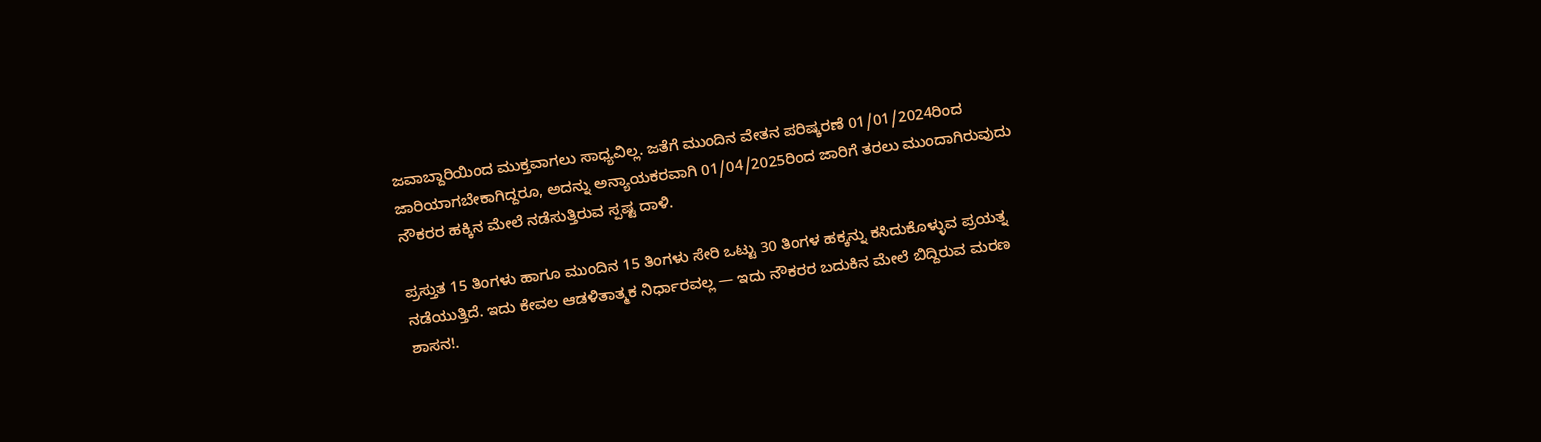ಜವಾಬ್ದಾರಿಯಿಂದ ಮುಕ್ತವಾಗಲು ಸಾಧ್ಯವಿಲ್ಲ. ಜತೆಗೆ ಮುಂದಿನ ವೇತನ ಪರಿಷ್ಕರಣೆ 01/01/2024ರಿಂದ ಜಾರಿಯಾಗಬೇಕಾಗಿದ್ದರೂ, ಅದನ್ನು ಅನ್ಯಾಯಕರವಾಗಿ 01/04/2025ರಿಂದ ಜಾರಿಗೆ ತರಲು ಮುಂದಾಗಿರುವುದು ನೌಕರರ ಹಕ್ಕಿನ ಮೇಲೆ ನಡೆಸುತ್ತಿರುವ ಸ್ಪಷ್ಟ ದಾಳಿ.

ಪ್ರಸ್ತುತ 15 ತಿಂಗಳು ಹಾಗೂ ಮುಂದಿನ 15 ತಿಂಗಳು ಸೇರಿ ಒಟ್ಟು 30 ತಿಂಗಳ ಹಕ್ಕನ್ನು ಕಸಿದುಕೊಳ್ಳುವ ಪ್ರಯತ್ನ ನಡೆಯುತ್ತಿದೆ. ಇದು ಕೇವಲ ಆಡಳಿತಾತ್ಮಕ ನಿರ್ಧಾರವಲ್ಲ — ಇದು ನೌಕರರ ಬದುಕಿನ ಮೇಲೆ ಬಿದ್ದಿರುವ ಮರಣ ಶಾಸನ!.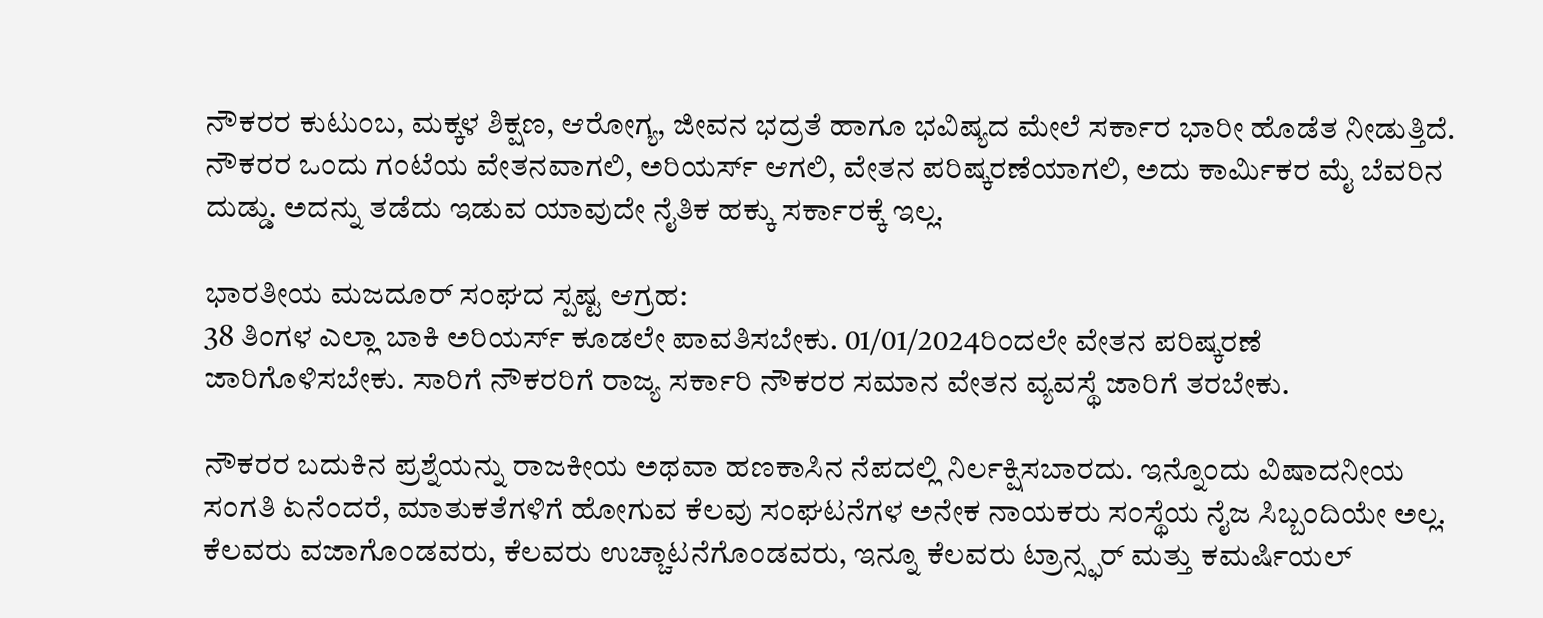ನೌಕರರ ಕುಟುಂಬ, ಮಕ್ಕಳ ಶಿಕ್ಷಣ, ಆರೋಗ್ಯ, ಜೀವನ ಭದ್ರತೆ ಹಾಗೂ ಭವಿಷ್ಯದ ಮೇಲೆ ಸರ್ಕಾರ ಭಾರೀ ಹೊಡೆತ ನೀಡುತ್ತಿದೆ. ನೌಕರರ ಒಂದು ಗಂಟೆಯ ವೇತನವಾಗಲಿ, ಅರಿಯರ್ಸ್ ಆಗಲಿ, ವೇತನ ಪರಿಷ್ಕರಣೆಯಾಗಲಿ, ಅದು ಕಾರ್ಮಿಕರ ಮೈ ಬೆವರಿನ ದುಡ್ಡು. ಅದನ್ನು ತಡೆದು ಇಡುವ ಯಾವುದೇ ನೈತಿಕ ಹಕ್ಕು ಸರ್ಕಾರಕ್ಕೆ ಇಲ್ಲ.

ಭಾರತೀಯ ಮಜದೂರ್ ಸಂಘದ ಸ್ಪಷ್ಟ ಆಗ್ರಹ:
38 ತಿಂಗಳ ಎಲ್ಲಾ ಬಾಕಿ ಅರಿಯರ್ಸ್ ಕೂಡಲೇ ಪಾವತಿಸಬೇಕು. 01/01/2024ರಿಂದಲೇ ವೇತನ ಪರಿಷ್ಕರಣೆ ಜಾರಿಗೊಳಿಸಬೇಕು. ಸಾರಿಗೆ ನೌಕರರಿಗೆ ರಾಜ್ಯ ಸರ್ಕಾರಿ ನೌಕರರ ಸಮಾನ ವೇತನ ವ್ಯವಸ್ಥೆ ಜಾರಿಗೆ ತರಬೇಕು.

ನೌಕರರ ಬದುಕಿನ ಪ್ರಶ್ನೆಯನ್ನು ರಾಜಕೀಯ ಅಥವಾ ಹಣಕಾಸಿನ ನೆಪದಲ್ಲಿ ನಿರ್ಲಕ್ಷಿಸಬಾರದು. ಇನ್ನೊಂದು ವಿಷಾದನೀಯ ಸಂಗತಿ ಏನೆಂದರೆ, ಮಾತುಕತೆಗಳಿಗೆ ಹೋಗುವ ಕೆಲವು ಸಂಘಟನೆಗಳ ಅನೇಕ ನಾಯಕರು ಸಂಸ್ಥೆಯ ನೈಜ ಸಿಬ್ಬಂದಿಯೇ ಅಲ್ಲ. ಕೆಲವರು ವಜಾಗೊಂಡವರು, ಕೆಲವರು ಉಚ್ಚಾಟನೆಗೊಂಡವರು, ಇನ್ನೂ ಕೆಲವರು ಟ್ರಾನ್ಸ್ಫರ್ ಮತ್ತು ಕಮರ್ಷಿಯಲ್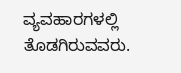ವ್ಯವಹಾರಗಳಲ್ಲಿ ತೊಡಗಿರುವವರು.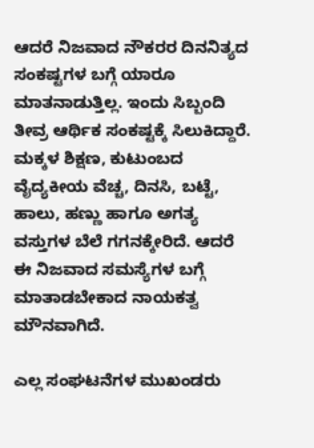ಆದರೆ ನಿಜವಾದ ನೌಕರರ ದಿನನಿತ್ಯದ ಸಂಕಷ್ಟಗಳ ಬಗ್ಗೆ ಯಾರೂ ಮಾತನಾಡುತ್ತಿಲ್ಲ. ಇಂದು ಸಿಬ್ಬಂದಿ ತೀವ್ರ ಆರ್ಥಿಕ ಸಂಕಷ್ಟಕ್ಕೆ ಸಿಲುಕಿದ್ದಾರೆ. ಮಕ್ಕಳ ಶಿಕ್ಷಣ, ಕುಟುಂಬದ ವೈದ್ಯಕೀಯ ವೆಚ್ಚ, ದಿನಸಿ, ಬಟ್ಟೆ, ಹಾಲು, ಹಣ್ಣು ಹಾಗೂ ಅಗತ್ಯ ವಸ್ತುಗಳ ಬೆಲೆ ಗಗನಕ್ಕೇರಿದೆ. ಆದರೆ ಈ ನಿಜವಾದ ಸಮಸ್ಯೆಗಳ ಬಗ್ಗೆ ಮಾತಾಡಬೇಕಾದ ನಾಯಕತ್ವ ಮೌನವಾಗಿದೆ.

ಎಲ್ಲ ಸಂಘಟನೆಗಳ ಮುಖಂಡರು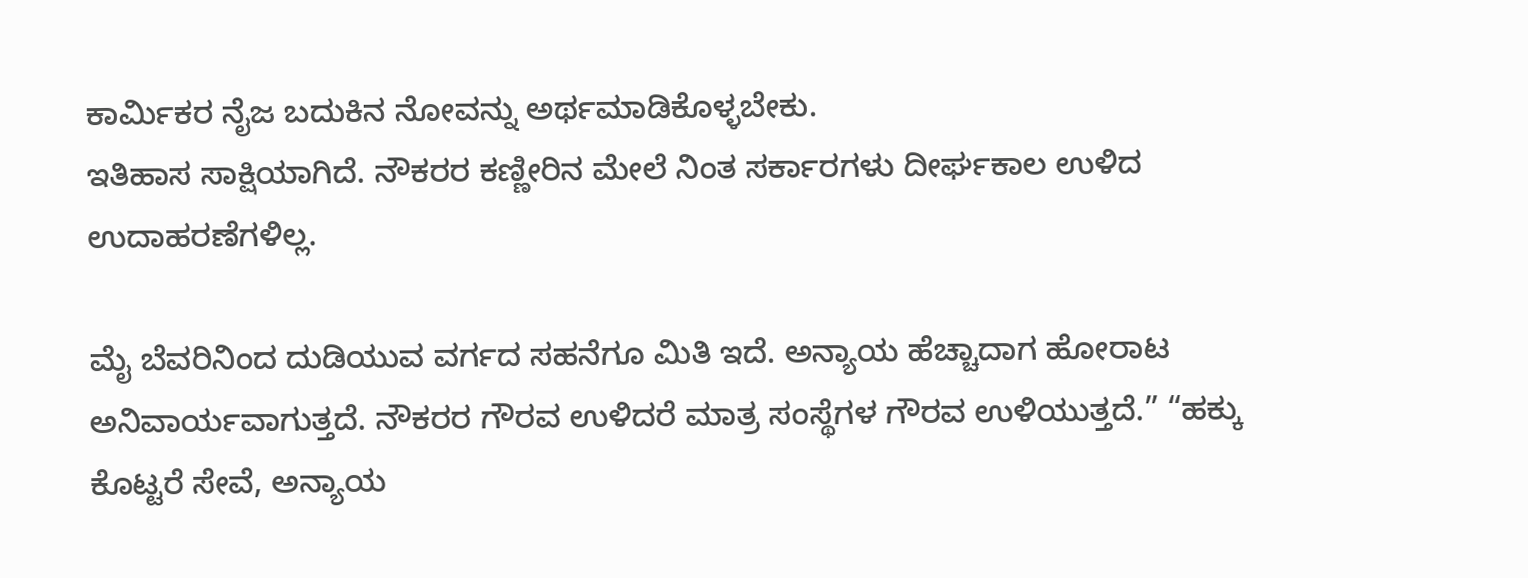ಕಾರ್ಮಿಕರ ನೈಜ ಬದುಕಿನ ನೋವನ್ನು ಅರ್ಥಮಾಡಿಕೊಳ್ಳಬೇಕು.
ಇತಿಹಾಸ ಸಾಕ್ಷಿಯಾಗಿದೆ. ನೌಕರರ ಕಣ್ಣೀರಿನ ಮೇಲೆ ನಿಂತ ಸರ್ಕಾರಗಳು ದೀರ್ಘಕಾಲ ಉಳಿದ ಉದಾಹರಣೆಗಳಿಲ್ಲ.

ಮೈ ಬೆವರಿನಿಂದ ದುಡಿಯುವ ವರ್ಗದ ಸಹನೆಗೂ ಮಿತಿ ಇದೆ. ಅನ್ಯಾಯ ಹೆಚ್ಚಾದಾಗ ಹೋರಾಟ ಅನಿವಾರ್ಯವಾಗುತ್ತದೆ. ನೌಕರರ ಗೌರವ ಉಳಿದರೆ ಮಾತ್ರ ಸಂಸ್ಥೆಗಳ ಗೌರವ ಉಳಿಯುತ್ತದೆ.” “ಹಕ್ಕು ಕೊಟ್ಟರೆ ಸೇವೆ, ಅನ್ಯಾಯ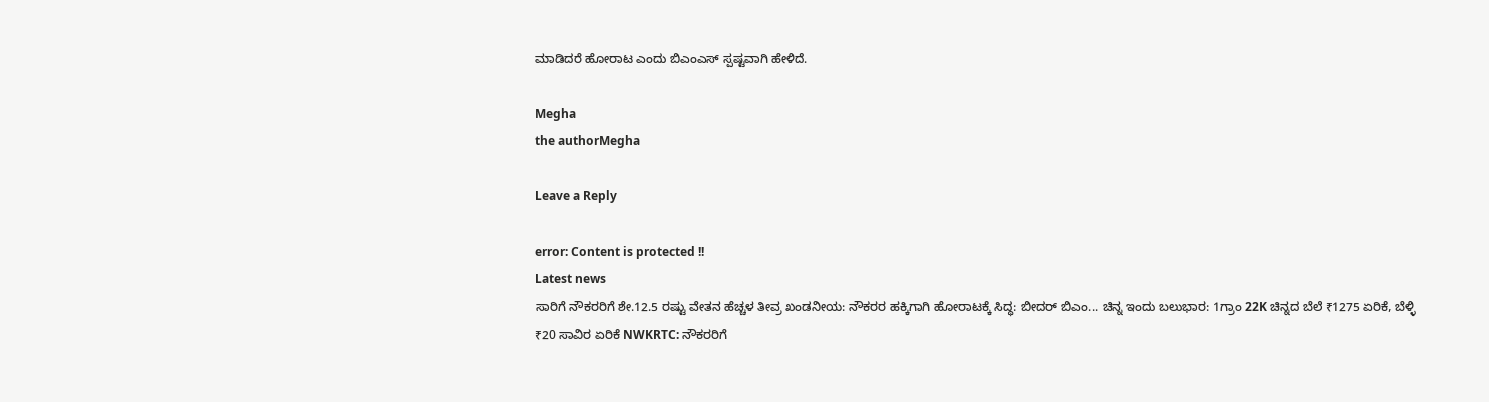ಮಾಡಿದರೆ ಹೋರಾಟ ಎಂದು ಬಿಎಂಎಸ್‌ ಸ್ಪಷ್ಟವಾಗಿ ಹೇಳಿದೆ.

Megha
the authorMegha

Leave a Reply

error: Content is protected !!
Latest news
ಸಾರಿಗೆ ನೌಕರರಿಗೆ ಶೇ.12.5 ರಷ್ಟು ವೇತನ ಹೆಚ್ಚಳ ತೀವ್ರ ಖಂಡನೀಯ: ನೌಕರರ ಹಕ್ಕಿಗಾಗಿ ಹೋರಾಟಕ್ಕೆ ಸಿದ್ಧ: ಬೀದರ್‌ ಬಿಎಂ... ಚಿನ್ನ ಇಂದು ಬಲುಭಾರ: 1ಗ್ರಾಂ 22K ಚಿನ್ನದ ಬೆಲೆ ₹1275 ಏರಿಕೆ, ಬೆಳ್ಳಿ ₹20 ಸಾವಿರ ಏರಿಕೆ NWKRTC: ನೌಕರರಿಗೆ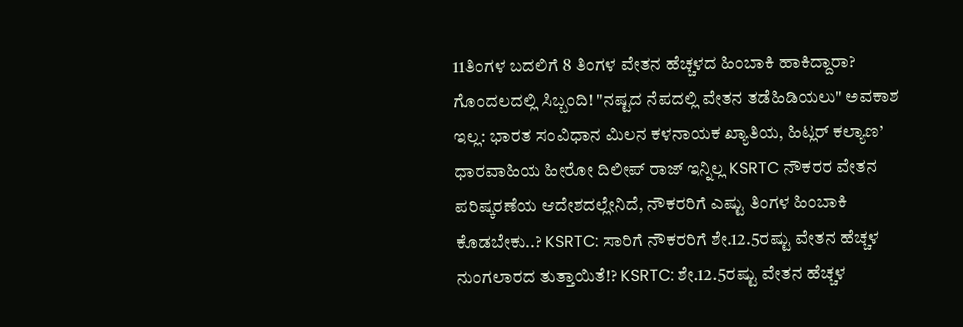11ತಿಂಗಳ ಬದಲಿಗೆ 8 ತಿಂಗಳ ವೇತನ ಹೆಚ್ಚಳದ ಹಿಂಬಾಕಿ ಹಾಕಿದ್ದಾರಾ? ಗೊಂದಲದಲ್ಲಿ ಸಿಬ್ಬಂದಿ! "ನಷ್ಟದ ನೆಪದಲ್ಲಿ ವೇತನ ತಡೆಹಿಡಿಯಲು" ಅವಕಾಶ ಇಲ್ಲ: ಭಾರತ ಸಂವಿಧಾನ ಮಿಲನ ಕಳನಾಯಕ ಖ್ಯಾತಿಯ, ಹಿಟ್ಲರ್ ಕಲ್ಯಾಣ’ ಧಾರವಾಹಿಯ ಹೀರೋ ದಿಲೀಪ್ ರಾಜ್ ಇನ್ನಿಲ್ಲ KSRTC ನೌಕರರ ವೇತನ ಪರಿಷ್ಕರಣೆಯ ಆದೇಶದಲ್ಲೇನಿದೆ, ನೌಕರರಿಗೆ ಎಷ್ಟು ತಿಂಗಳ ಹಿಂಬಾಕಿ ಕೊಡಬೇಕು..? KSRTC: ಸಾರಿಗೆ ನೌಕರರಿಗೆ ಶೇ.12.5ರಷ್ಟು ವೇತನ ಹೆಚ್ಚಳ ನುಂಗಲಾರದ ತುತ್ತಾಯಿತೆ!? KSRTC: ಶೇ.12.5ರಷ್ಟು ವೇತನ ಹೆಚ್ಚಳ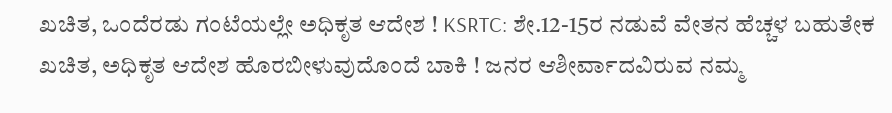ಖಚಿತ, ಒಂದೆರಡು ಗಂಟೆಯಲ್ಲೇ ಅಧಿಕೃತ ಆದೇಶ ! KSRTC: ಶೇ.12-15ರ ನಡುವೆ ವೇತನ ಹೆಚ್ಚಳ ಬಹುತೇಕ ಖಚಿತ, ಅಧಿಕೃತ ಆದೇಶ ಹೊರಬೀಳುವುದೊಂದೆ ಬಾಕಿ ! ಜನರ ಆಶೀರ್ವಾದವಿರುವ ನಮ್ಮ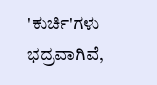'ಕುರ್ಚಿ'ಗಳು ಭದ್ರವಾಗಿವೆ,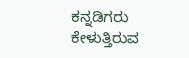ಕನ್ನಡಿಗರು ಕೇಳುತ್ತಿರುವ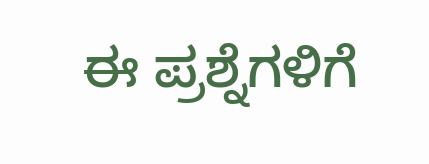ಈ ಪ್ರಶ್ನೆಗಳಿಗೆ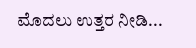ಮೊದಲು ಉತ್ತರ ನೀಡಿ...